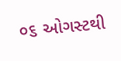૦૬ ઓગસ્ટથી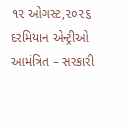૧૨ ઓગસ્ટ,૨૦૨૬ દરમિયાન એન્ટ્રીઓ આમંત્રિત – સરકારી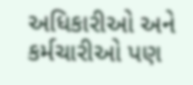અધિકારીઓ અને કર્મચારીઓ પણ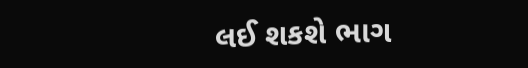લઈ શકશે ભાગ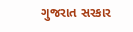ગુજરાત સરકાર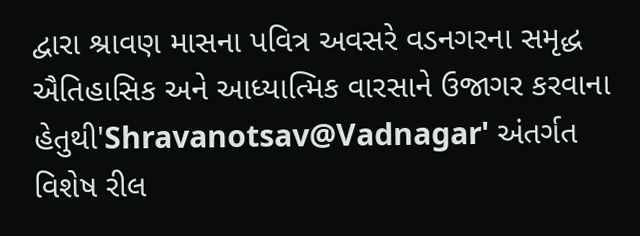દ્વારા શ્રાવણ માસના પવિત્ર અવસરે વડનગરના સમૃદ્ધ ઐતિહાસિક અને આધ્યાત્મિક વારસાને ઉજાગર કરવાના હેતુથી'Shravanotsav@Vadnagar' અંતર્ગત વિશેષ રીલ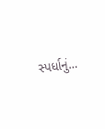સ્પર્ધાનું...